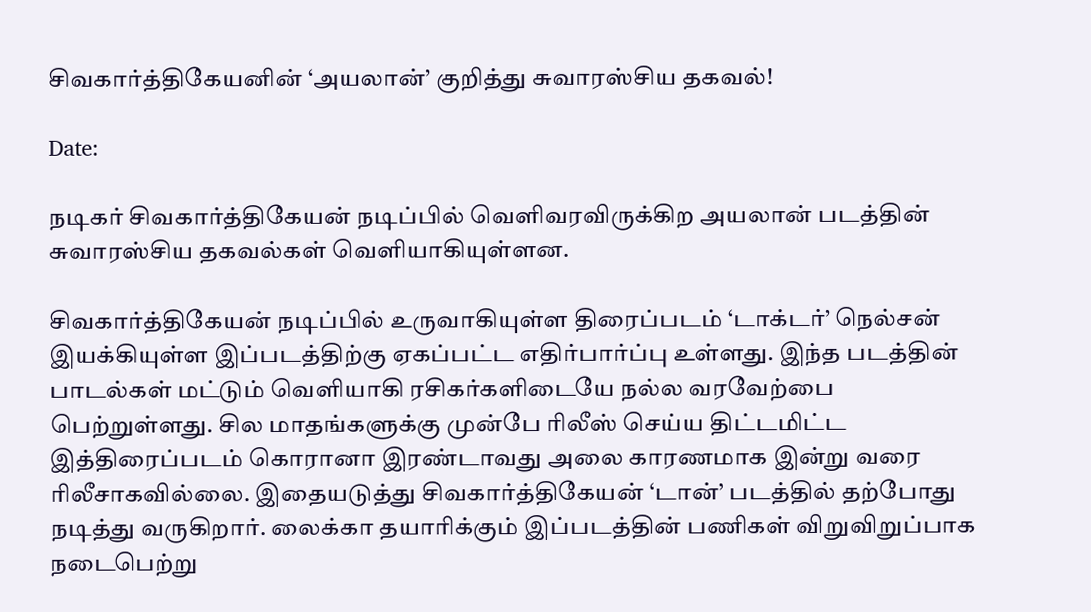சிவகார்த்திகேயனின் ‘அயலான்’ குறித்து சுவாரஸ்சிய தகவல்!

Date:

நடிகர் சிவகார்த்திகேயன் நடிப்பில் வெளிவரவிருக்கிற அயலான் படத்தின் சுவாரஸ்சிய தகவல்கள் வெளியாகியுள்ளன.

சிவகார்த்திகேயன் நடிப்பில் உருவாகியுள்ள திரைப்படம் ‘டாக்டர்’ நெல்சன் இயக்கியுள்ள இப்படத்திற்கு ஏகப்பட்ட எதிர்பார்ப்பு உள்ளது. இந்த படத்தின் பாடல்கள் மட்டும் வெளியாகி ரசிகர்களிடையே நல்ல வரவேற்பை பெற்றுள்ளது. சில மாதங்களுக்கு முன்பே ரிலீஸ் செய்ய திட்டமிட்ட இத்திரைப்படம் கொரானா இரண்டாவது அலை காரணமாக இன்று வரை ரிலீசாகவில்லை. இதையடுத்து சிவகார்த்திகேயன் ‘டான்’ படத்தில் தற்போது நடித்து வருகிறார். லைக்கா தயாரிக்கும் இப்படத்தின் பணிகள் விறுவிறுப்பாக நடைபெற்று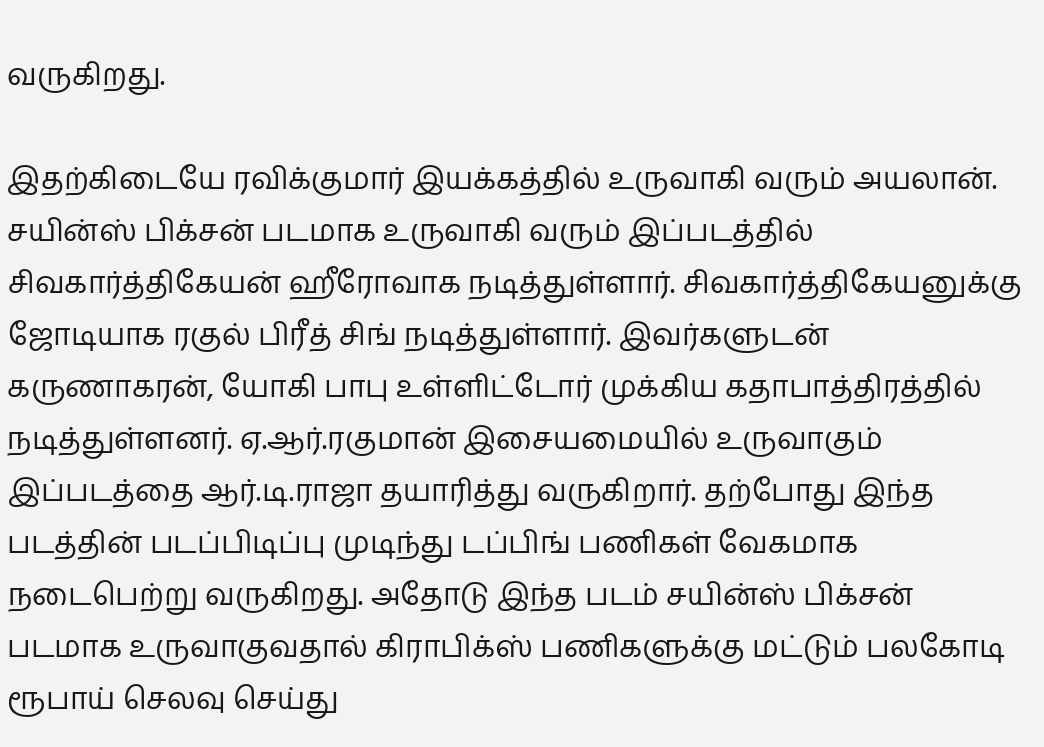வருகிறது.

இதற்கிடையே ரவிக்குமார் இயக்கத்தில் உருவாகி வரும் அயலான். சயின்ஸ் பிக்சன் படமாக உருவாகி வரும் இப்படத்தில் சிவகார்த்திகேயன் ஹீரோவாக நடித்துள்ளார். சிவகார்த்திகேயனுக்கு ஜோடியாக ரகுல் பிரீத் சிங் நடித்துள்ளார். இவர்களுடன் கருணாகரன், யோகி பாபு உள்ளிட்டோர் முக்கிய கதாபாத்திரத்தில் நடித்துள்ளனர். ஏ.ஆர்.ரகுமான் இசையமையில் உருவாகும் இப்படத்தை ஆர்.டி.ராஜா தயாரித்து வருகிறார். தற்போது இந்த படத்தின் படப்பிடிப்பு முடிந்து டப்பிங் பணிகள் வேகமாக நடைபெற்று வருகிறது. அதோடு இந்த படம் சயின்ஸ் பிக்சன் படமாக உருவாகுவதால் கிராபிக்ஸ் பணிகளுக்கு மட்டும் பலகோடி ரூபாய் செலவு செய்து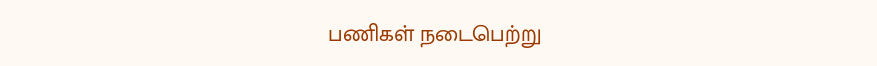பணிகள் நடைபெற்று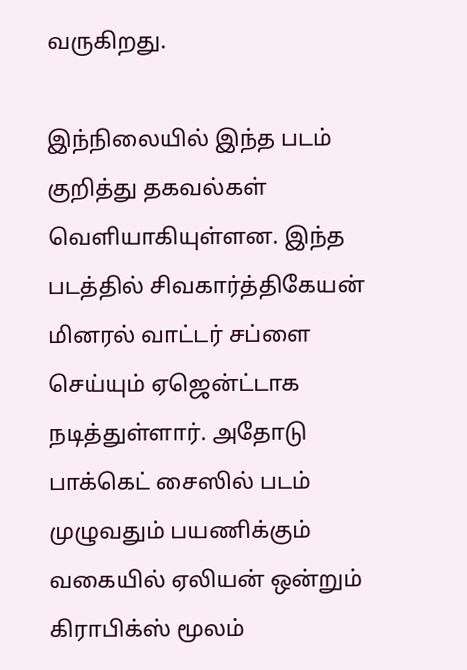வருகிறது.

இந்நிலையில் இந்த படம் குறித்து தகவல்கள் வெளியாகியுள்ளன. இந்த படத்தில் சிவகார்த்திகேயன் மினரல் வாட்டர் சப்ளை செய்யும் ஏஜென்ட்டாக நடித்துள்ளார். அதோடு பாக்கெட் சைஸில் படம் முழுவதும் பயணிக்கும் வகையில் ஏலியன் ஒன்றும் கிராபிக்ஸ் மூலம்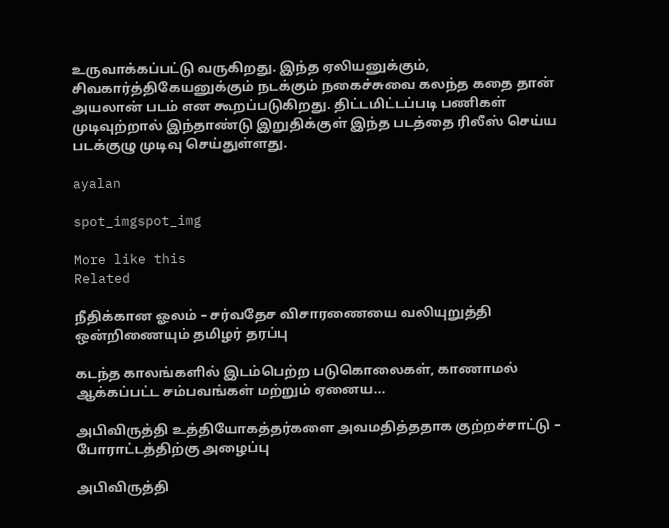உருவாக்கப்பட்டு வருகிறது. இந்த ஏலியனுக்கும், சிவகார்த்திகேயனுக்கும் நடக்கும் நகைச்சுவை கலந்த கதை தான் அயலான் படம் என கூறப்படுகிறது. திட்டமிட்டப்படி பணிகள் முடிவுற்றால் இந்தாண்டு இறுதிக்குள் இந்த படத்தை ரிலீஸ் செய்ய படக்குழு முடிவு செய்துள்ளது.

ayalan

spot_imgspot_img

More like this
Related

நீதிக்கான ஓலம் – சர்வதேச விசாரணையை வலியுறுத்தி ஒன்றிணையும் தமிழர் தரப்பு

கடந்த காலங்களில் இடம்பெற்ற படுகொலைகள், காணாமல் ஆக்கப்பட்ட சம்பவங்கள் மற்றும் ஏனைய...

அபிவிருத்தி உத்தியோகத்தர்களை அவமதித்ததாக குற்றச்சாட்டு – போராட்டத்திற்கு அழைப்பு

அபிவிருத்தி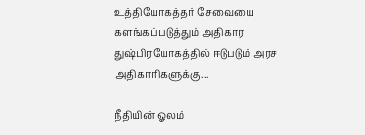உத்தியோகத்தர் சேவையை களங்கப்படுத்தும் அதிகார துஷ்பிரயோகத்தில் ஈடுபடும் அரச அதிகாரிகளுக்கு...

நீதியின் ஓலம்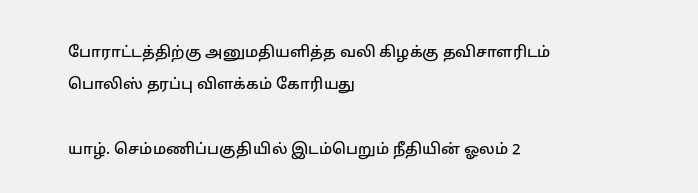போராட்டத்திற்கு அனுமதியளித்த வலி கிழக்கு தவிசாளரிடம் பொலிஸ் தரப்பு விளக்கம் கோரியது

யாழ். செம்மணிப்பகுதியில் இடம்பெறும் நீதியின் ஓலம் 2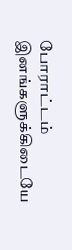போராட்டம்  இனங்களுக்கிடையே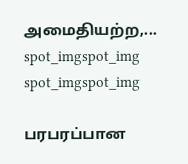அமைதியற்ற,...
spot_imgspot_img
spot_imgspot_img

பரபரப்பான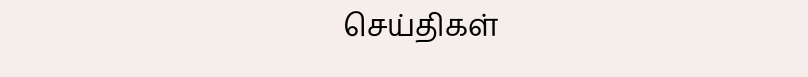செய்திகள்